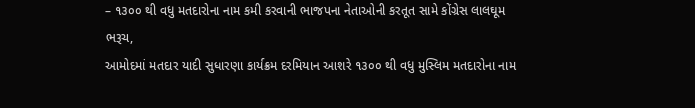– ૧૩૦૦ થી વધુ મતદારોના નામ કમી કરવાની ભાજપના નેતાઓની કરતૂત સામે કોંગ્રેસ લાલઘૂમ
ભરૂચ,
આમોદમાં મતદાર યાદી સુધારણા કાર્યક્રમ દરમિયાન આશરે ૧૩૦૦ થી વધુ મુસ્લિમ મતદારોના નામ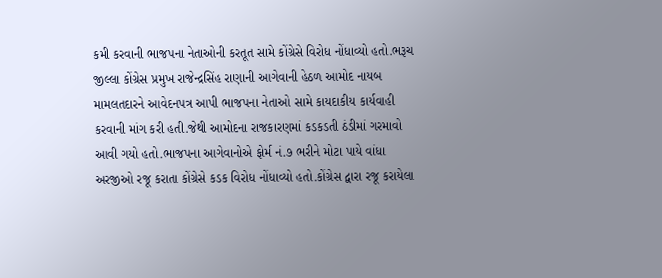કમી કરવાની ભાજપના નેતાઓની કરતૂત સામે કોંગ્રેસે વિરોધ નોંધાવ્યો હતો.ભરૂચ જીલ્લા કોંગ્રેસ પ્રમુખ રાજેન્દ્રસિંહ રાણાની આગેવાની હેઠળ આમોદ નાયબ મામલતદારને આવેદનપત્ર આપી ભાજપના નેતાઓ સામે કાયદાકીય કાર્યવાહી કરવાની માંગ કરી હતી.જેથી આમોદના રાજકારણમાં કડકડતી ઠંડીમાં ગરમાવો આવી ગયો હતો.ભાજપના આગેવાનોએ ફોર્મ નં.૭ ભરીને મોટા પાયે વાંધા અરજીઓ રજૂ કરાતા કોંગ્રેસે કડક વિરોધ નોંધાવ્યો હતો.કોંગ્રેસ દ્વારા રજૂ કરાયેલા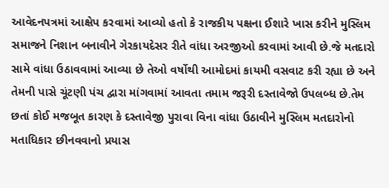આવેદનપત્રમાં આક્ષેપ કરવામાં આવ્યો હતો કે રાજકીય પક્ષના ઈશારે ખાસ કરીને મુસ્લિમ સમાજને નિશાન બનાવીને ગેરકાયદેસર રીતે વાંધા અરજીઓ કરવામાં આવી છે.જે મતદારો સામે વાંધા ઉઠાવવામાં આવ્યા છે તેઓ વર્ષોથી આમોદમાં કાયમી વસવાટ કરી રહ્યા છે અને તેમની પાસે ચૂંટણી પંચ દ્વારા માંગવામાં આવતા તમામ જરૂરી દસ્તાવેજો ઉપલબ્ધ છે.તેમ છતાં કોઈ મજબૂત કારણ કે દસ્તાવેજી પુરાવા વિના વાંધા ઉઠાવીને મુસ્લિમ મતદારોનો મતાધિકાર છીનવવાનો પ્રયાસ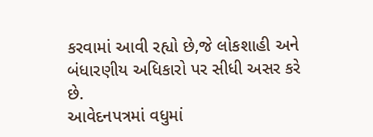કરવામાં આવી રહ્યો છે,જે લોકશાહી અને બંધારણીય અધિકારો પર સીધી અસર કરે છે.
આવેદનપત્રમાં વધુમાં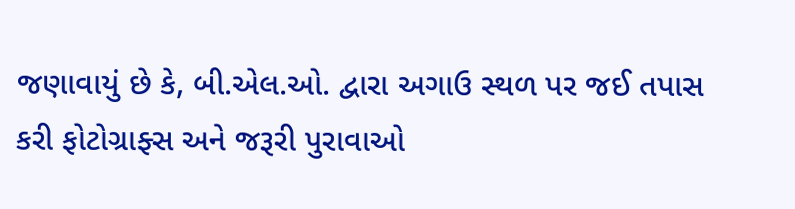જણાવાયું છે કે, બી.એલ.ઓ. દ્વારા અગાઉ સ્થળ પર જઈ તપાસ કરી ફોટોગ્રાફ્સ અને જરૂરી પુરાવાઓ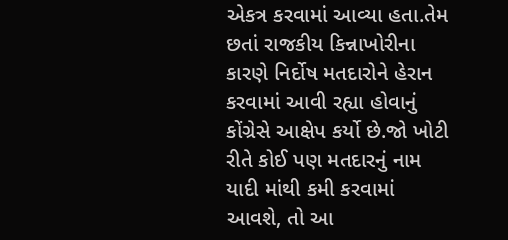એકત્ર કરવામાં આવ્યા હતા.તેમ છતાં રાજકીય કિન્નાખોરીના કારણે નિર્દોષ મતદારોને હેરાન કરવામાં આવી રહ્યા હોવાનું કોંગ્રેસે આક્ષેપ કર્યો છે.જો ખોટી રીતે કોઈ પણ મતદારનું નામ યાદી માંથી કમી કરવામાં આવશે, તો આ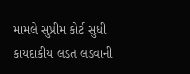મામલે સુપ્રીમ કોર્ટ સુધી કાયદાકીય લડત લડવાની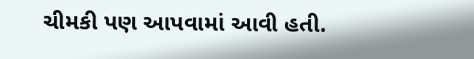ચીમકી પણ આપવામાં આવી હતી.